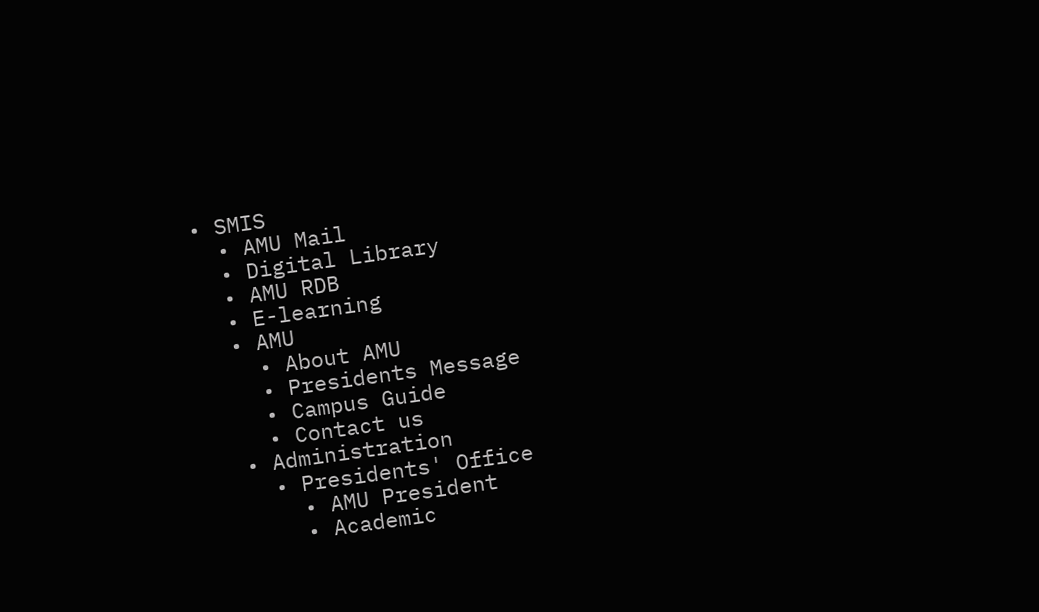• SMIS
  • AMU Mail
  • Digital Library
  • AMU RDB
  • E-learning
  • AMU
    • About AMU
    • Presidents Message
    • Campus Guide
    • Contact us
  • Administration
    • Presidents' Office
      • AMU President
      • Academic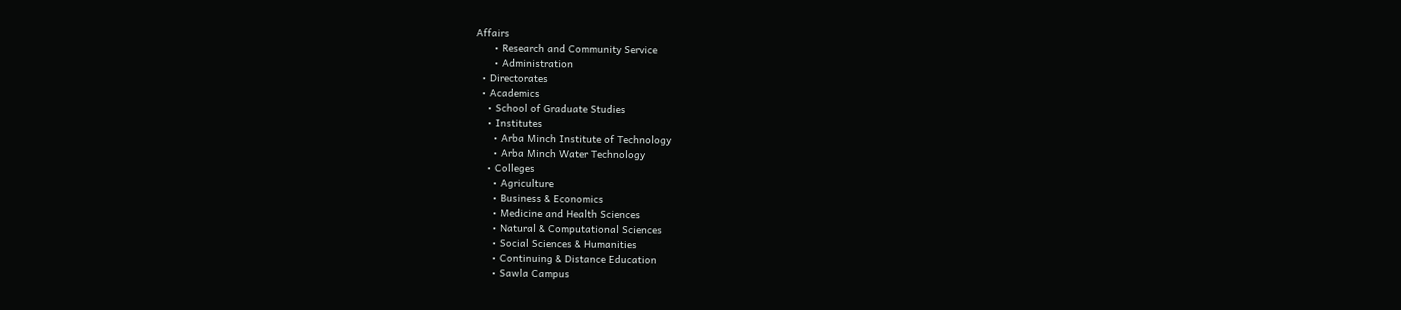Affairs
      • Research and Community Service
      • Administration
  • Directorates
  • Academics
    • School of Graduate Studies
    • Institutes
      • Arba Minch Institute of Technology
      • Arba Minch Water Technology
    • Colleges
      • Agriculture
      • Business & Economics
      • Medicine and Health Sciences
      • Natural & Computational Sciences
      • Social Sciences & Humanities
      • Continuing & Distance Education
      • Sawla Campus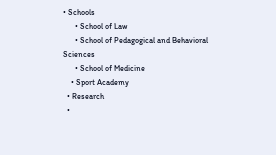• Schools
      • School of Law
      • School of Pedagogical and Behavioral Sciences
      • School of Medicine
    • Sport Academy
  • Research
  •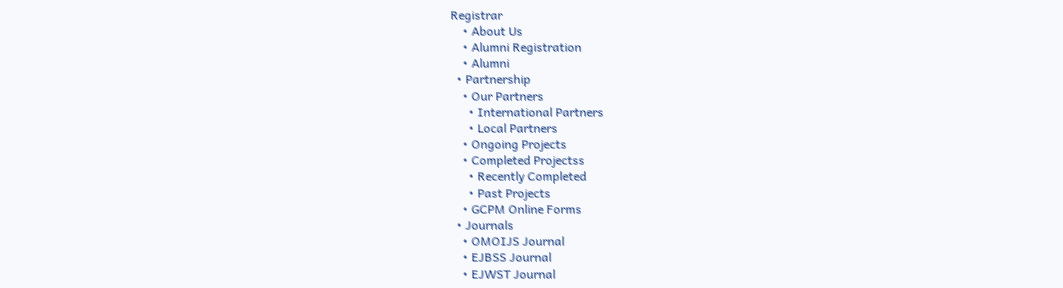Registrar
    • About Us
    • Alumni Registration
    • Alumni
  • Partnership
    • Our Partners
      • International Partners
      • Local Partners
    • Ongoing Projects
    • Completed Projectss
      • Recently Completed
      • Past Projects
    • GCPM Online Forms
  • Journals
    • OMOIJS Journal
    • EJBSS Journal
    • EJWST Journal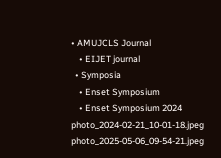• AMUJCLS Journal
    • EIJET journal
  • Symposia
    • Enset Symposium
    • Enset Symposium 2024
photo_2024-02-21_10-01-18.jpeg
photo_2025-05-06_09-54-21.jpeg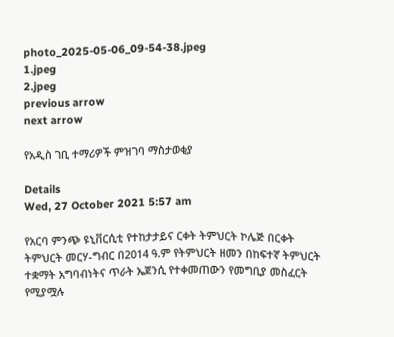photo_2025-05-06_09-54-38.jpeg
1.jpeg
2.jpeg
previous arrow
next arrow

የአዲስ ገቢ ተማሪዎች ምዝገባ ማስታወቂያ

Details
Wed, 27 October 2021 5:57 am

የአርባ ምንጭ ዩኒቨርሲቲ የተከታታይና ርቀት ትምህርት ኮሌጅ በርቀት ትምህርት መርሃ-ግብር በ2014 ዓ.ም የትምህርት ዘመን በከፍተኛ ትምህርት ተቋማት አግባብነትና ጥራት ኤጀንሲ የተቀመጠውን የመግቢያ መስፈርት የሚያሟሉ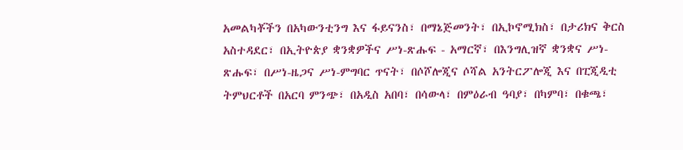አመልካቾችን በአካውንቲንግ እና ፋይናንስ፣ በማኔጅመንት፣ በኢኮኖሚክስ፣ በታሪክና ቅርስ አስተዳደር፣ በኢትዮጵያ ቋንቋዎችና ሥነ-ጽሑፍ - አማርኛ፣ በእንግሊዝኛ ቋንቋና ሥነ-ጽሑፍ፣ በሥነ-ዜጋና ሥነ-ምግባር ጥናት፣ በሶሾሎጂና ሶሻል አንትርፖሎጂ እና በፒጂዲቲ ትምህርቶች በአርባ ምንጭ፣ በአዲስ አበባ፣ በሳውላ፣ በምዕራብ ዓባያ፣ በካምባ፣ በቁጫ፣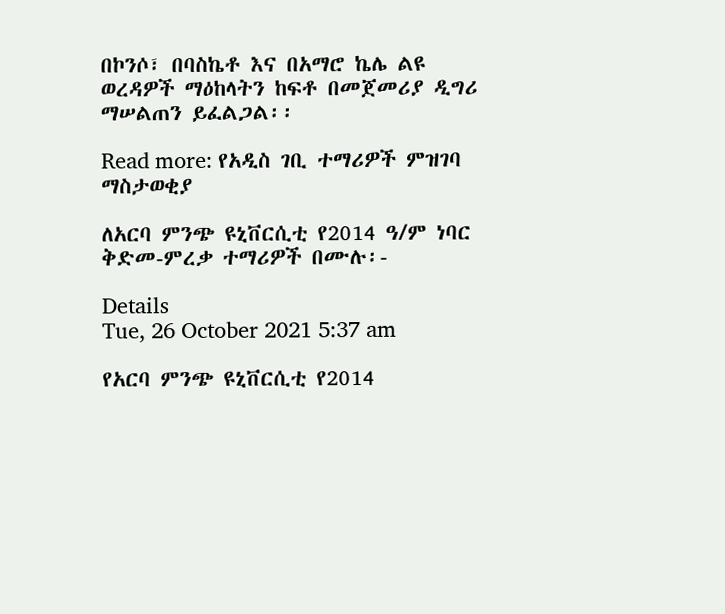በኮንሶ፣ በባስኬቶ እና በአማሮ ኬሌ ልዩ ወረዳዎች ማዕከላትን ከፍቶ በመጀመሪያ ዲግሪ ማሠልጠን ይፈልጋል፡፡

Read more: የአዲስ ገቢ ተማሪዎች ምዝገባ ማስታወቂያ

ለአርባ ምንጭ ዩኒቨርሲቲ የ2014 ዓ/ም ነባር ቅድመ-ምረቃ ተማሪዎች በሙሉ፡-

Details
Tue, 26 October 2021 5:37 am

የአርባ ምንጭ ዩኒቨርሲቲ የ2014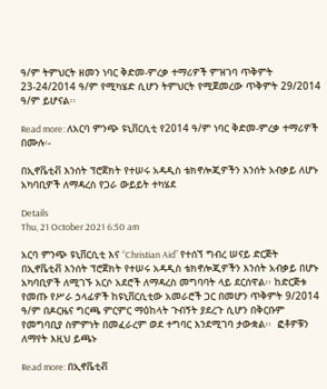ዓ/ም ትምህርት ዘመን ነባር ቅድመ-ምረቃ ተማሪዎች ምዝገባ ጥቅምት 23-24/2014 ዓ/ም የሚካሄድ ሲሆን ትምህርት የሚጀመረው ጥቅምት 29/2014 ዓ/ም ይሆናል፡፡

Read more: ለአርባ ምንጭ ዩኒቨርሲቲ የ2014 ዓ/ም ነባር ቅድመ-ምረቃ ተማሪዎች በሙሉ፡-

በኢኖቬቲቭ እንሰት ፕሮጀክት የተሠሩ አዳዲስ ቴክኖሎጂዎችን እንሰት አብቃይ ለሆኑ አካባቢዎች ለማዳረስ የጋራ ውይይት ተካሄደ

Details
Thu, 21 October 2021 6:50 am

አርባ ምንጭ ዩኒቨርሲቲ እና “Christian Aid” የተሰኘ ግብረ ሠናይ ድርጅት በኢኖቬቲቭ እንሰት ፕሮጀክት የተሠሩ አዳዲስ ቴክኖሎጂዎችን እንሰት አብቃይ በሆኑ አካባቢዎች ለሚገኙ አርሶ አደሮች ለማዳረስ መግባባት ላይ ደርሰዋል፡፡ ከድርጅቱ የመጡ የሥራ ኃላፊዎች ከዩኒቨርሲቲው አመራሮች ጋር በመሆን ጥቅምት 9/2014 ዓ/ም በዶርዜና ግርጫ ምርምር ማዕከላት ጉብኝት ያደረጉ ሲሆን በቅርቡም የመግባቢያ ስምምነት በመፈራረም ወደ ተግባር እንደሚገባ ታውቋል፡፡  ፎቶዎቹን ለማየት እዚህ ይጫኑ

Read more: በኢኖቬቲቭ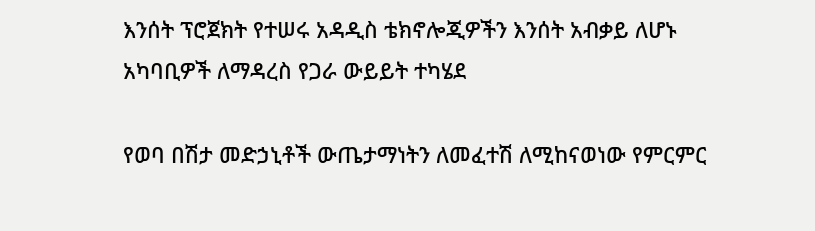እንሰት ፕሮጀክት የተሠሩ አዳዲስ ቴክኖሎጂዎችን እንሰት አብቃይ ለሆኑ አካባቢዎች ለማዳረስ የጋራ ውይይት ተካሄደ

የወባ በሽታ መድኃኒቶች ውጤታማነትን ለመፈተሽ ለሚከናወነው የምርምር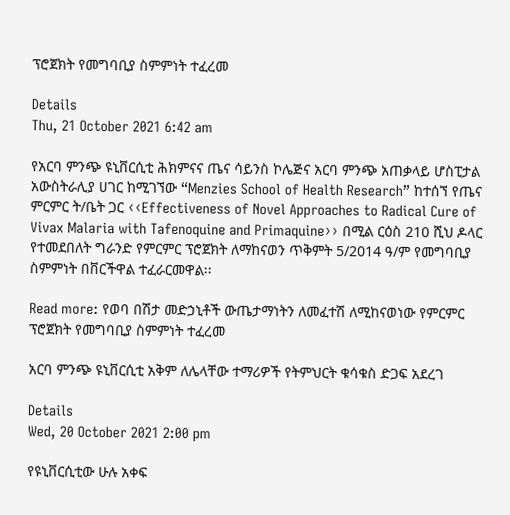ፕሮጀክት የመግባቢያ ስምምነት ተፈረመ

Details
Thu, 21 October 2021 6:42 am

የአርባ ምንጭ ዩኒቨርሲቲ ሕክምናና ጤና ሳይንስ ኮሌጅና አርባ ምንጭ አጠቃላይ ሆስፒታል አውስትራሊያ ሀገር ከሚገኘው “Menzies School of Health Research” ከተሰኘ የጤና ምርምር ት/ቤት ጋር ‹‹Effectiveness of Novel Approaches to Radical Cure of Vivax Malaria with Tafenoquine and Primaquine›› በሚል ርዕስ 210 ሺህ ዶላር የተመደበለት ግራንድ የምርምር ፕሮጀክት ለማከናወን ጥቅምት 5/2014 ዓ/ም የመግባቢያ ስምምነት በቨርችዋል ተፈራርመዋል፡፡

Read more: የወባ በሽታ መድኃኒቶች ውጤታማነትን ለመፈተሽ ለሚከናወነው የምርምር ፕሮጀክት የመግባቢያ ስምምነት ተፈረመ

አርባ ምንጭ ዩኒቨርሲቲ አቅም ለሌላቸው ተማሪዎች የትምህርት ቁሳቁስ ድጋፍ አደረገ

Details
Wed, 20 October 2021 2:00 pm

የዩኒቨርሲቲው ሁሉ አቀፍ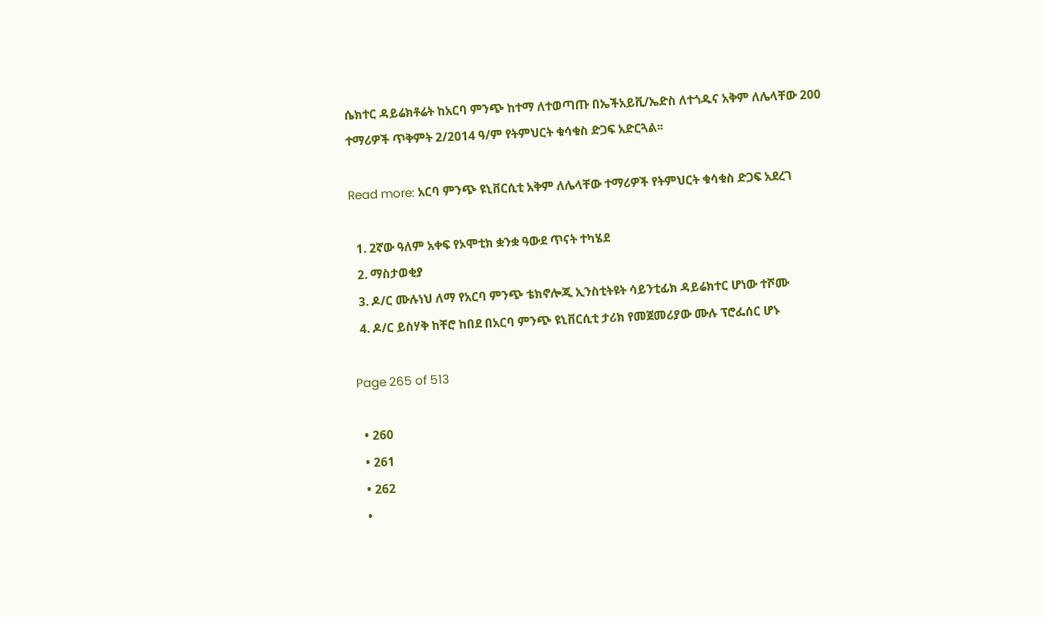ሴክተር ዳይሬክቶሬት ከአርባ ምንጭ ከተማ ለተወጣጡ በኤችአይቪ/ኤድስ ለተጎዱና አቅም ለሌላቸው 200 ተማሪዎች ጥቅምት 2/2014 ዓ/ም የትምህርት ቁሳቁስ ድጋፍ አድርጓል፡፡

Read more: አርባ ምንጭ ዩኒቨርሲቲ አቅም ለሌላቸው ተማሪዎች የትምህርት ቁሳቁስ ድጋፍ አደረገ

  1. 2ኛው ዓለም አቀፍ የኦሞቲክ ቋንቋ ዓውደ ጥናት ተካሄደ
  2. ማስታወቂያ
  3. ዶ/ር ሙሉነህ ለማ የአርባ ምንጭ ቴክኖሎጂ ኢንስቲትዩት ሳይንቲፊክ ዳይሬክተር ሆነው ተሾሙ
  4. ዶ/ር ይስሃቅ ከቸሮ ከበደ በአርባ ምንጭ ዩኒቨርሲቲ ታሪክ የመጀመሪያው ሙሉ ፕሮፌሰር ሆኑ

Page 265 of 513

  • 260
  • 261
  • 262
  •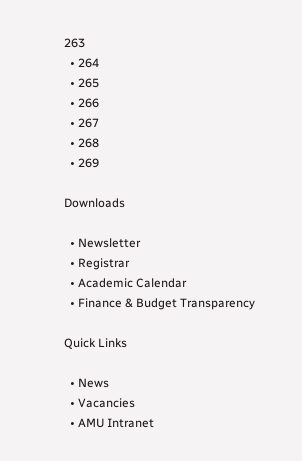263
  • 264
  • 265
  • 266
  • 267
  • 268
  • 269

Downloads

  • Newsletter
  • Registrar
  • Academic Calendar
  • Finance & Budget Transparency

Quick Links

  • News
  • Vacancies
  • AMU Intranet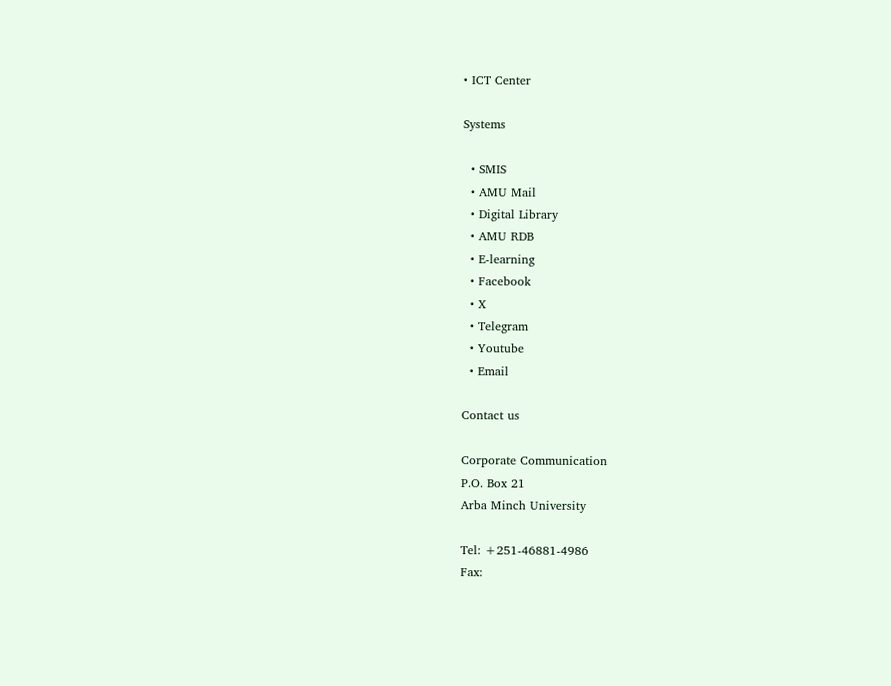• ICT Center

Systems

  • SMIS
  • AMU Mail
  • Digital Library
  • AMU RDB
  • E-learning
  • Facebook
  • X
  • Telegram
  • Youtube
  • Email

Contact us

Corporate Communication
P.O. Box 21
Arba Minch University

Tel: +251-46881-4986
Fax: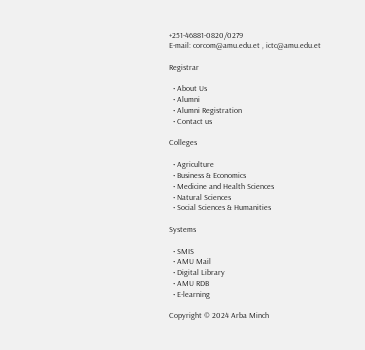+251-46881-0820/0279
E-mail: corcom@amu.edu.et , ictc@amu.edu.et

Registrar

  • About Us
  • Alumni
  • Alumni Registration
  • Contact us

Colleges

  • Agriculture
  • Business & Economics
  • Medicine and Health Sciences
  • Natural Sciences
  • Social Sciences & Humanities

Systems

  • SMIS
  • AMU Mail
  • Digital Library
  • AMU RDB
  • E-learning

Copyright © 2024 Arba Minch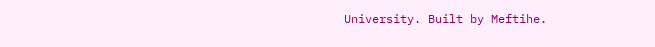University. Built by Meftihe.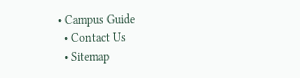• Campus Guide
  • Contact Us
  • Sitemap